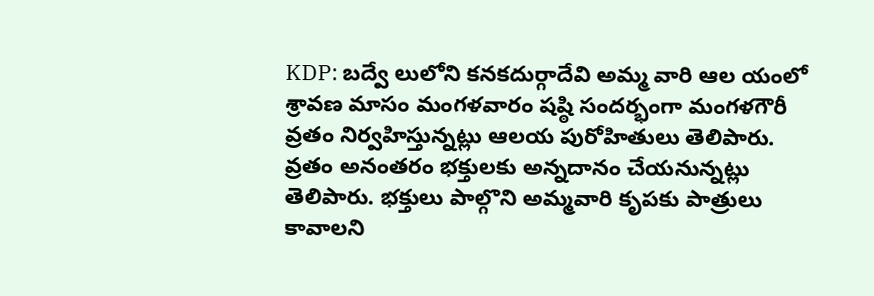KDP: బద్వే లులోని కనకదుర్గాదేవి అమ్మ వారి ఆల యంలో శ్రావణ మాసం మంగళవారం షష్ఠి సందర్భంగా మంగళగౌరీ వ్రతం నిర్వహిస్తున్నట్లు ఆలయ పురోహితులు తెలిపారు. వ్రతం అనంతరం భక్తులకు అన్నదానం చేయనున్నట్లు తెలిపారు. భక్తులు పాల్గొని అమ్మవారి కృపకు పాత్రులు కావాలని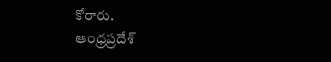కోరారు.
ఆంధ్రప్రదేశ్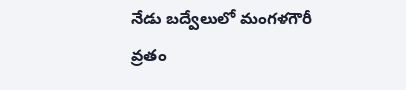నేడు బద్వేలులో మంగళగౌరీ వ్రతం